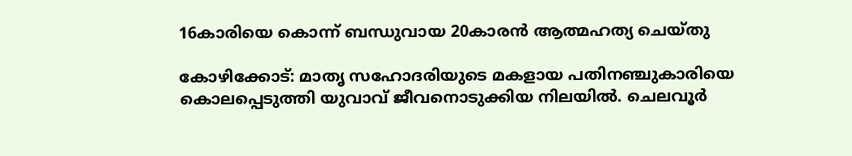16കാരിയെ കൊന്ന് ബന്ധുവായ 20കാരൻ ആത്മഹത്യ ചെയ്തു

കോഴിക്കോട്: മാതൃ സഹോദരിയുടെ മകളായ പതിനഞ്ചുകാരിയെ കൊലപ്പെടുത്തി യുവാവ് ജീവനൊടുക്കിയ നിലയിൽ. ചെലവൂർ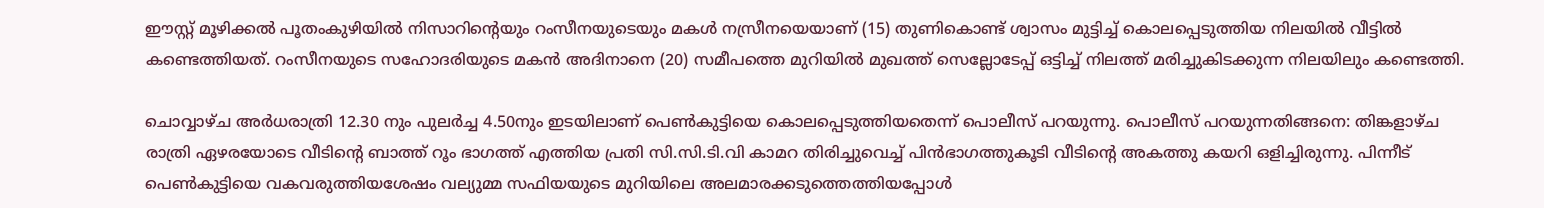ഈസ്റ്റ് മൂഴിക്കൽ പൂതംകുഴിയിൽ നിസാറിന്റെയും റംസീനയുടെയും മകൾ നസ്രീനയെയാണ് (15) തുണികൊണ്ട് ശ്വാസം മുട്ടിച്ച് കൊലപ്പെടുത്തിയ നിലയിൽ വീട്ടിൽ കണ്ടെത്തിയത്. റംസീനയുടെ സഹോദരിയുടെ മകൻ അദിനാനെ (20) സമീപത്തെ മുറിയിൽ മുഖത്ത് സെല്ലോടേപ്പ് ഒട്ടിച്ച് നിലത്ത് മരിച്ചുകിടക്കുന്ന നിലയിലും കണ്ടെത്തി.

ചൊവ്വാഴ്ച അർധരാത്രി 12.30 നും പുലർച്ച 4.50നും ഇടയിലാണ് പെൺകുട്ടിയെ കൊലപ്പെടുത്തിയതെന്ന് പൊലീസ് പറയുന്നു. പൊലീസ് പറയുന്നതിങ്ങനെ: തിങ്കളാഴ്ച രാത്രി ഏഴരയോടെ വീടിന്റെ ബാത്ത് റൂം ഭാഗത്ത് എത്തിയ പ്രതി സി.സി.ടി.വി കാമറ തിരിച്ചുവെച്ച് പിൻഭാഗത്തുകൂടി വീടിന്റെ അകത്തു കയറി ഒളിച്ചിരുന്നു. പിന്നീട് പെൺകുട്ടിയെ വകവരുത്തിയശേഷം വല്യുമ്മ സഫിയയുടെ മുറിയിലെ അലമാരക്കടുത്തെത്തിയപ്പോൾ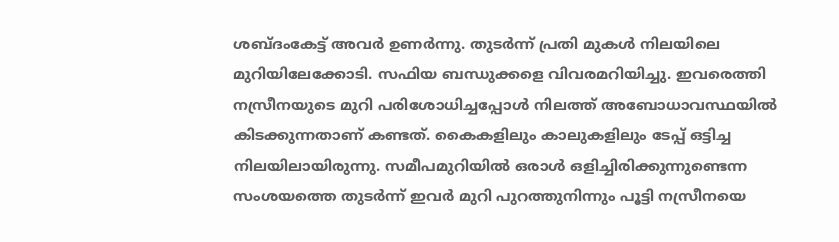ശബ്ദംകേട്ട് അവർ ഉണർന്നു. തുടർന്ന് പ്രതി മുകൾ നിലയിലെ മുറിയിലേക്കോടി. സഫിയ ബന്ധുക്കളെ വിവരമറിയിച്ചു. ഇവരെത്തി നസ്രീനയുടെ മുറി പരിശോധിച്ചപ്പോൾ നിലത്ത് അബോധാവസ്ഥയിൽ കിടക്കുന്നതാണ് കണ്ടത്. കൈകളിലും കാലുകളിലും ടേപ്പ് ഒട്ടിച്ച നിലയിലായിരുന്നു. സമീപമുറിയിൽ ഒരാൾ ഒളിച്ചിരിക്കുന്നുണ്ടെന്ന സംശയത്തെ തുടർന്ന് ഇവർ മുറി പുറത്തുനിന്നും പൂട്ടി നസ്രീനയെ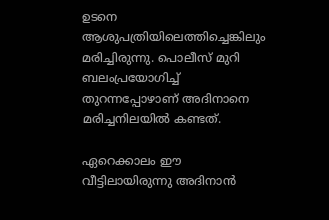ഉടനെ ആശുപത്രിയിലെത്തിച്ചെങ്കിലും മരിച്ചിരുന്നു. പൊലീസ് മുറി ബലംപ്രയോഗിച്ച് തുറന്നപ്പോഴാണ് അദിനാനെ മരിച്ചനിലയിൽ കണ്ടത്.

ഏറെക്കാലം ഈ വീട്ടിലായിരുന്നു അദിനാൻ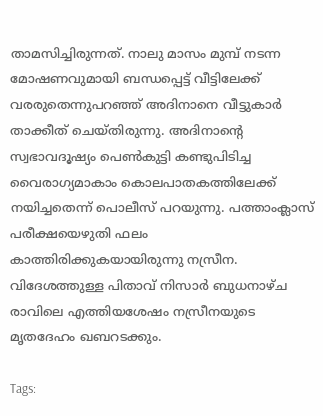താമസിച്ചിരുന്നത്. നാലു മാസം മുമ്പ് നടന്ന മോഷണവുമായി ബന്ധപ്പെട്ട് വീട്ടിലേക്ക് വരരുതെന്നുപറഞ്ഞ് അദിനാനെ വീട്ടുകാർ താക്കീത് ചെയ്തിരുന്നു. അദിനാന്റെ സ്വഭാവദൂഷ്യം പെൺകുട്ടി കണ്ടുപിടിച്ച വൈരാഗ്യമാകാം കൊലപാതകത്തിലേക്ക് നയിച്ചതെന്ന് പൊലീസ് പറയുന്നു. പത്താംക്ലാസ് പരീക്ഷയെഴുതി ഫലം കാത്തിരിക്കുകയായിരുന്നു നസ്രീന. വിദേശത്തുള്ള പിതാവ് നിസാർ ബുധനാഴ്ച രാവിലെ എത്തിയശേഷം നസ്രീനയുടെ മൃതദേഹം ഖബറടക്കും.

Tags: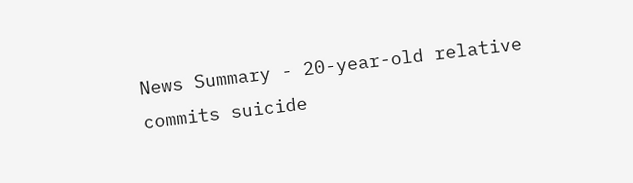News Summary - 20-year-old relative commits suicide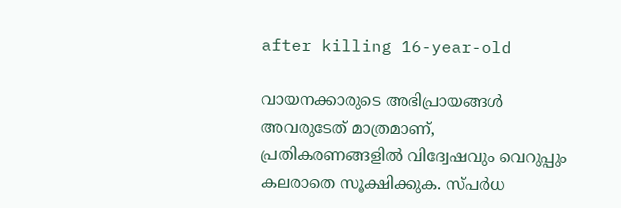after killing 16-year-old

വായനക്കാരുടെ അഭിപ്രായങ്ങള്‍ അവരുടേത് മാത്രമാണ്, പ്രതികരണങ്ങളിൽ വിദ്വേഷവും വെറുപ്പും കലരാതെ സൂക്ഷിക്കുക. സ്പർധ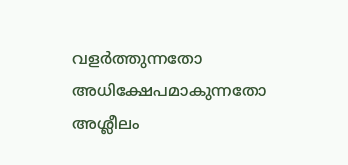വളർത്തുന്നതോ അധിക്ഷേപമാകുന്നതോ അശ്ലീലം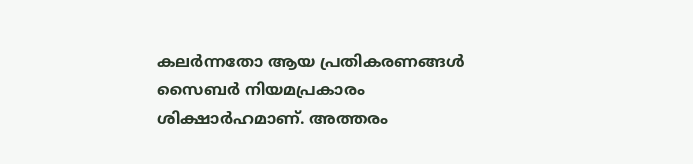കലർന്നതോ ആയ പ്രതികരണങ്ങൾ സൈബർ നിയമപ്രകാരം ശിക്ഷാർഹമാണ്. അത്തരം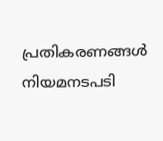പ്രതികരണങ്ങൾ നിയമനടപടി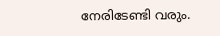നേരിടേണ്ടി വരും.